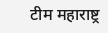टीम महाराष्ट्र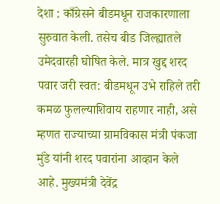देशा : काँग्रेसने बीडमधून राजकारणाला सुरुवात केली. तसेच बीड जिल्ह्यातले उमेदवारही घोषित केले. मात्र खुद्द शरद पवार जरी स्वत: बीडमधून उभे राहिले तरी कमळ फुलल्याशिवाय राहणार नाही, असे म्हणत राज्याच्या ग्रामविकास मंत्री पंकजा मुंडे यांनी शरद पवारांना आव्हान केले आहे. मुख्यमंत्री देवेंद्र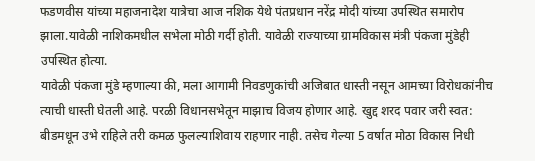फडणवीस यांच्या महाजनादेश यात्रेचा आज नशिक येथे पंतप्रधान नरेंद्र मोदी यांच्या उपस्थित समारोप झाला.यावेळी नाशिकमधील सभेला मोठी गर्दी होती. यावेळी राज्याच्या ग्रामविकास मंत्री पंकजा मुंडेही उपस्थित होत्या.
यावेळी पंकजा मुंडे म्हणाल्या की, मला आगामी निवडणुकांची अजिबात धास्ती नसून आमच्या विरोधकांनीच त्याची धास्ती घेतली आहे. परळी विधानसभेतून माझाच विजय होणार आहे. खुद्द शरद पवार जरी स्वत: बीडमधून उभे राहिले तरी कमळ फुलल्याशिवाय राहणार नाही. तसेच गेल्या 5 वर्षात मोठा विकास निधी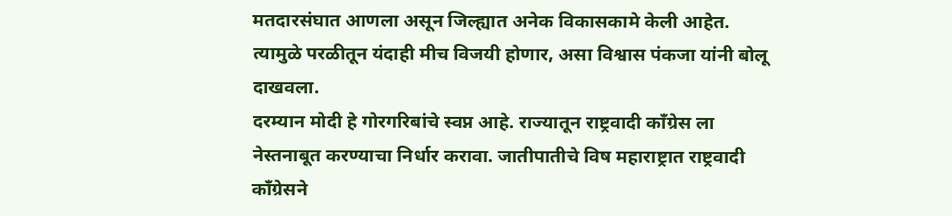मतदारसंघात आणला असून जिल्ह्यात अनेक विकासकामे केली आहेत. त्यामुळे परळीतून यंदाही मीच विजयी होणार, असा विश्वास पंकजा यांनी बोलू दाखवला.
दरम्यान मोदी हे गोरगरिबांचे स्वप्न आहे. राज्यातून राष्ट्रवादी काँग्रेस ला नेस्तनाबूत करण्याचा निर्धार करावा. जातीपातीचे विष महाराष्ट्रात राष्ट्रवादी काँग्रेसने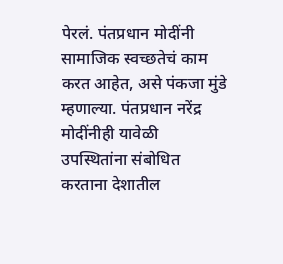पेरलं. पंतप्रधान मोदींनी सामाजिक स्वच्छतेचं काम करत आहेत, असे पंकजा मुंडे म्हणाल्या. पंतप्रधान नरेंद्र मोदींनीही यावेळी उपस्थितांना संबोधित करताना देशातील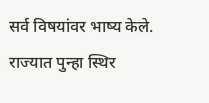सर्व विषयांवर भाष्य केले. राज्यात पुन्हा स्थिर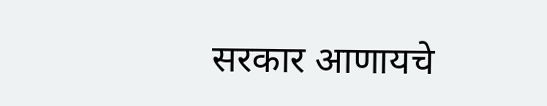सरकार आणायचे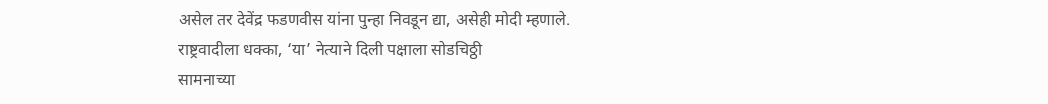असेल तर देवेंद्र फडणवीस यांना पुन्हा निवडून द्या, असेही मोदी म्हणाले.
राष्ट्रवादीला धक्का, ‘या’ नेत्याने दिली पक्षाला सोडचिठ्ठी
सामनाच्या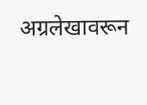अग्रलेखावरून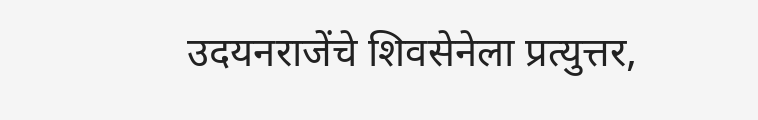उदयनराजेंचे शिवसेनेला प्रत्युत्तर,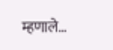म्हणाले…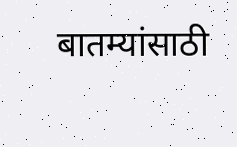बातम्यांसाठी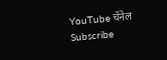YouTube चॅनेल Subscribe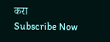करा
Subscribe Now